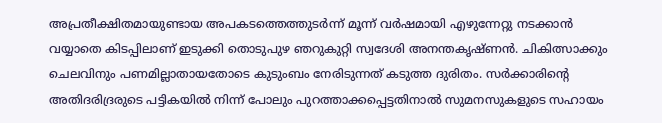അപ്രതീക്ഷിതമായുണ്ടായ അപകടത്തെത്തുടർന്ന് മൂന്ന് വർഷമായി എഴുന്നേറ്റു നടക്കാൻ വയ്യാതെ കിടപ്പിലാണ് ഇടുക്കി തൊടുപുഴ ഞറുകുറ്റി സ്വദേശി അനന്തകൃഷ്ണൻ. ചികിത്സാക്കും ചെലവിനും പണമില്ലാതായതോടെ കുടുംബം നേരിടുന്നത് കടുത്ത ദുരിതം. സർക്കാരിന്റെ അതിദരിദ്രരുടെ പട്ടികയിൽ നിന്ന് പോലും പുറത്താക്കപ്പെട്ടതിനാൽ സുമനസുകളുടെ സഹായം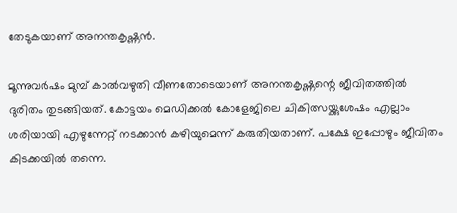തേടുകയാണ് അനന്തകൃഷ്ണൻ.

മൂന്നുവർഷം മുമ്പ് കാൽവഴുതി വീണതോടെയാണ് അനന്തകൃഷ്ണന്റെ ജീവിതത്തിൽ ദുരിതം തുടങ്ങിയത്. കോട്ടയം മെഡിക്കൽ കോളേജിലെ ചികിത്സയ്ക്കുശേഷം എല്ലാം ശരിയായി എഴുന്നേറ്റ് നടക്കാൻ കഴിയുമെന്ന് കരുതിയതാണ്. പക്ഷേ ഇപ്പോഴും ജീവിതം കിടക്കയിൽ തന്നെ.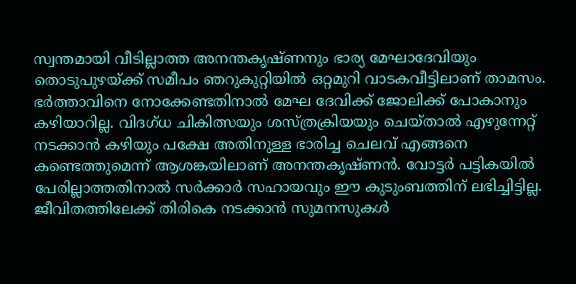സ്വന്തമായി വീടില്ലാത്ത അനന്തകൃഷ്ണനും ഭാര്യ മേഘാദേവിയും തൊടുപുഴയ്ക്ക് സമീപം ഞറുകുറ്റിയിൽ ഒറ്റമുറി വാടകവീട്ടിലാണ് താമസം. ഭർത്താവിനെ നോക്കേണ്ടതിനാൽ മേഘ ദേവിക്ക് ജോലിക്ക് പോകാനും കഴിയാറില്ല. വിദഗ്ധ ചികിത്സയും ശസ്ത്രക്രിയയും ചെയ്താൽ എഴുന്നേറ്റ് നടക്കാൻ കഴിയും പക്ഷേ അതിനുള്ള ഭാരിച്ച ചെലവ് എങ്ങനെ കണ്ടെത്തുമെന്ന് ആശങ്കയിലാണ് അനന്തകൃഷ്ണൻ. വോട്ടർ പട്ടികയിൽ പേരില്ലാത്തതിനാൽ സർക്കാർ സഹായവും ഈ കുടുംബത്തിന് ലഭിച്ചിട്ടില്ല. ജീവിതത്തിലേക്ക് തിരികെ നടക്കാൻ സുമനസുകൾ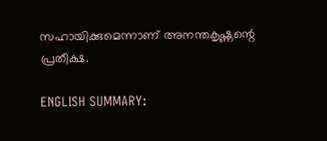സഹായിക്കുമെന്നാണ് അനന്തകൃഷ്ണന്റെ പ്രതീക്ഷ.

ENGLISH SUMMARY: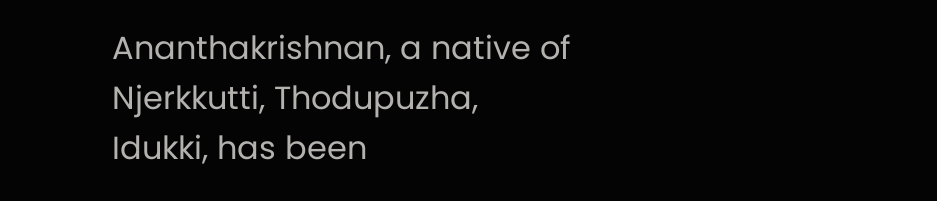Ananthakrishnan, a native of Njerkkutti, Thodupuzha, Idukki, has been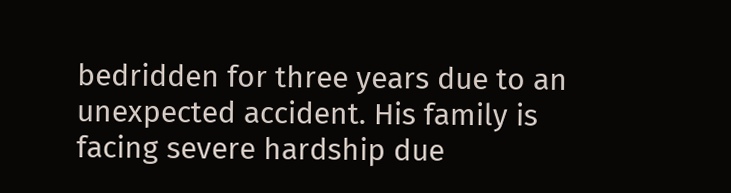bedridden for three years due to an unexpected accident. His family is facing severe hardship due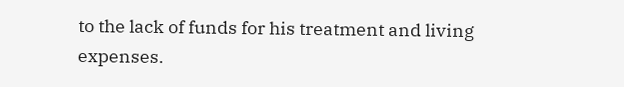to the lack of funds for his treatment and living expenses.